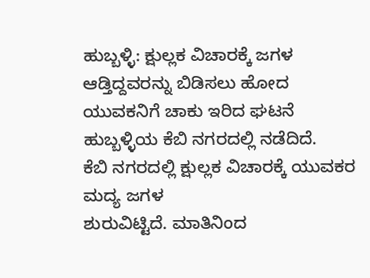ಹುಬ್ಬಳ್ಳಿ: ಕ್ಷುಲ್ಲಕ ವಿಚಾರಕ್ಕೆ ಜಗಳ ಆಡ್ತಿದ್ದವರನ್ನು ಬಿಡಿಸಲು ಹೋದ ಯುವಕನಿಗೆ ಚಾಕು ಇರಿದ ಘಟನೆ ಹುಬ್ಬಳ್ಳಿಯ ಕೆಬಿ ನಗರದಲ್ಲಿ ನಡೆದಿದೆ.
ಕೆಬಿ ನಗರದಲ್ಲಿ ಕ್ಷುಲ್ಲಕ ವಿಚಾರಕ್ಕೆ ಯುವಕರ ಮದ್ಯ ಜಗಳ
ಶುರುವಿಟ್ಟಿದೆ. ಮಾತಿನಿಂದ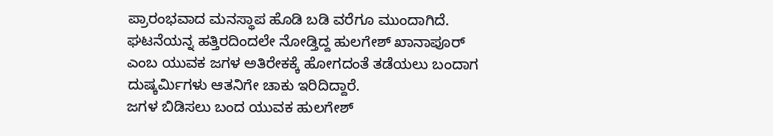ಪ್ರಾರಂಭವಾದ ಮನಸ್ಥಾಪ ಹೊಡಿ ಬಡಿ ವರೆಗೂ ಮುಂದಾಗಿದೆ. ಘಟನೆಯನ್ನ ಹತ್ತಿರದಿಂದಲೇ ನೋಡ್ತಿದ್ದ ಹುಲಗೇಶ್ ಖಾನಾಪೂರ್ ಎಂಬ ಯುವಕ ಜಗಳ ಅತಿರೇಕಕ್ಕೆ ಹೋಗದಂತೆ ತಡೆಯಲು ಬಂದಾಗ ದುಷ್ಕರ್ಮಿಗಳು ಆತನಿಗೇ ಚಾಕು ಇರಿದಿದ್ದಾರೆ.
ಜಗಳ ಬಿಡಿಸಲು ಬಂದ ಯುವಕ ಹುಲಗೇಶ್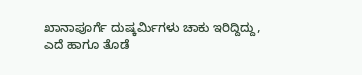ಖಾನಾಪೂರ್ಗೆ ದುಷ್ಕರ್ಮಿಗಳು ಚಾಕು ಇರಿದ್ದಿದ್ದು,
ಎದೆ ಹಾಗೂ ತೊಡೆ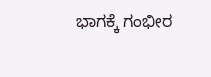ಭಾಗಕ್ಕೆ ಗಂಭೀರ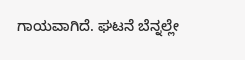ಗಾಯವಾಗಿದೆ. ಘಟನೆ ಬೆನ್ನಲ್ಲೇ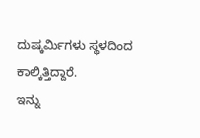ದುಷ್ಕರ್ಮಿಗಳು ಸ್ಥಳದಿಂದ ಕಾಲ್ಕಿತ್ತಿದ್ದಾರೆ.
ಇನ್ನು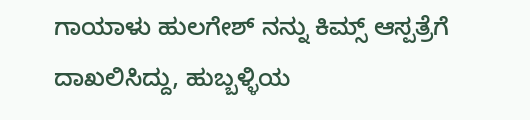ಗಾಯಾಳು ಹುಲಗೇಶ್ ನನ್ನು ಕಿಮ್ಸ್ ಆಸ್ಪತ್ರೆಗೆ ದಾಖಲಿಸಿದ್ದು, ಹುಬ್ಬಳ್ಳಿಯ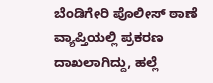ಬೆಂಡಿಗೇರಿ ಪೊಲೀಸ್ ಠಾಣೆ ವ್ಯಾಪ್ತಿಯಲ್ಲಿ ಪ್ರಕರಣ ದಾಖಲಾಗಿದ್ದು, ಹಲ್ಲೆ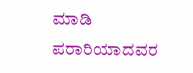ಮಾಡಿ ಪರಾರಿಯಾದವರ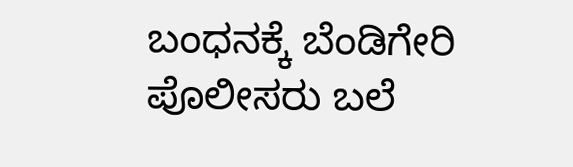ಬಂಧನಕ್ಕೆ ಬೆಂಡಿಗೇರಿ ಪೊಲೀಸರು ಬಲೆ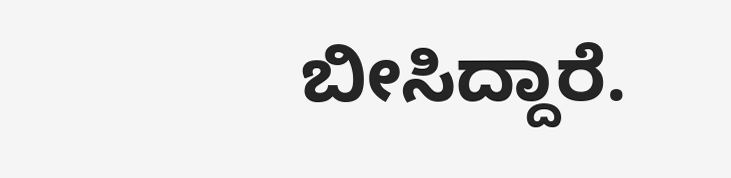ಬೀಸಿದ್ದಾರೆ.